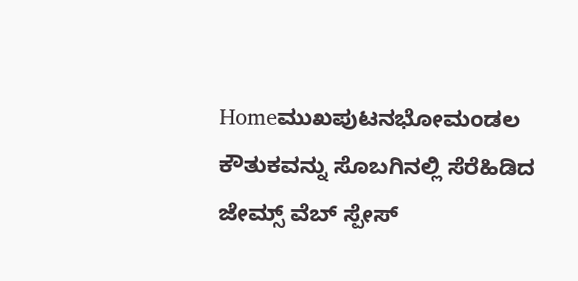Homeಮುಖಪುಟನಭೋಮಂಡಲ ಕೌತುಕವನ್ನು ಸೊಬಗಿನಲ್ಲಿ ಸೆರೆಹಿಡಿದ ಜೇಮ್ಸ್ ವೆಬ್ ಸ್ಪೇಸ್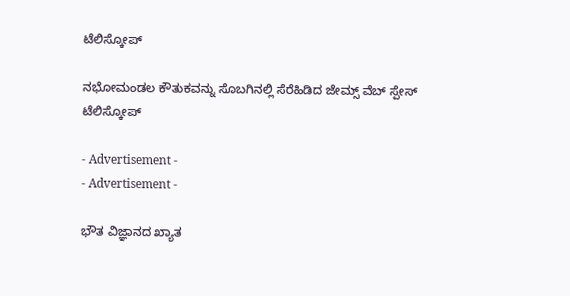ಟೆಲಿಸ್ಕೋಪ್

ನಭೋಮಂಡಲ ಕೌತುಕವನ್ನು ಸೊಬಗಿನಲ್ಲಿ ಸೆರೆಹಿಡಿದ ಜೇಮ್ಸ್ ವೆಬ್ ಸ್ಪೇಸ್ ಟೆಲಿಸ್ಕೋಪ್

- Advertisement -
- Advertisement -

ಭೌತ ವಿಜ್ಞಾನದ ಖ್ಯಾತ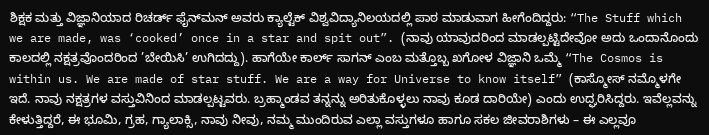ಶಿಕ್ಷಕ ಮತ್ತು ವಿಜ್ಞಾನಿಯಾದ ರಿಚರ್ಡ್ ಫೈನ್‌ಮನ್ ಅವರು ಕ್ಯಾಲ್ಟೆಕ್ ವಿಶ್ವವಿದ್ಯಾನಿಲಯದಲ್ಲಿ ಪಾಠ ಮಾಡುವಾಗ ಹೀಗೆಂದಿದ್ದರು: “The Stuff which we are made, was ‘cooked’ once in a star and spit out”. (ನಾವು ಯಾವುದರಿಂದ ಮಾಡಲ್ಪಟ್ಟಿದೇವೋ ಅದು ಒಂದಾನೊಂದು ಕಾಲದಲ್ಲಿ ನಕ್ಷತ್ರವೊಂದರಿಂದ ’ಬೇಯಿಸಿ’ ಉಗಿದದ್ದು). ಹಾಗೆಯೇ ಕಾರ್ಲ್ ಸಾಗನ್ ಎಂಬ ಮತ್ತೊಬ್ಬ ಖಗೋಳ ವಿಜ್ಞಾನಿ ಒಮ್ಮೆ “The Cosmos is within us. We are made of star stuff. We are a way for Universe to know itself” (ಕಾಸ್ಮೋಸ್ ನಮ್ಮೊಳಗೇ ಇದೆ. ನಾವು ನಕ್ಷತ್ರಗಳ ವಸ್ತುವಿನಿಂದ ಮಾಡಲ್ಪಟ್ಟವರು. ಬ್ರಹ್ಮಾಂಡವ ತನ್ನನ್ನು ಅರಿತುಕೊಳ್ಳಲು ನಾವು ಕೂಡ ದಾರಿಯೇ) ಎಂದು ಉದ್ಘರಿಸಿದ್ದರು. ಇವೆಲ್ಲವನ್ನು ಕೇಳುತ್ತಿದ್ದರೆ, ಈ ಭೂಮಿ, ಗ್ರಹ, ಗ್ಯಾಲಾಕ್ಸಿ, ನಾವು ನೀವು, ನಮ್ಮ ಮುಂದಿರುವ ಎಲ್ಲಾ ವಸ್ತುಗಳೂ ಹಾಗೂ ಸಕಲ ಜೀವರಾಶಿಗಳು – ಈ ಎಲ್ಲವೂ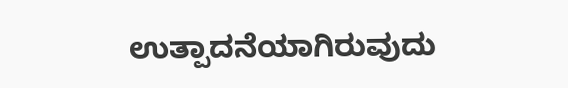ಉತ್ಪಾದನೆಯಾಗಿರುವುದು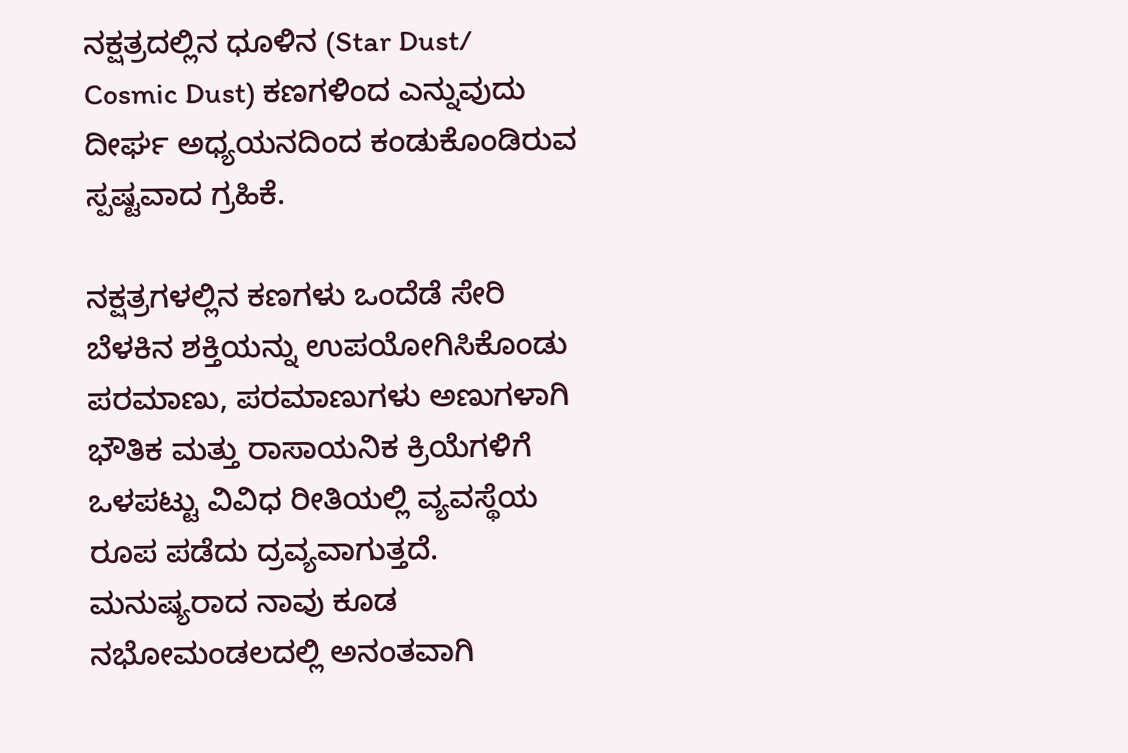ನಕ್ಷತ್ರದಲ್ಲಿನ ಧೂಳಿನ (Star Dust/ Cosmic Dust) ಕಣಗಳಿಂದ ಎನ್ನುವುದು ದೀರ್ಘ ಅಧ್ಯಯನದಿಂದ ಕಂಡುಕೊಂಡಿರುವ ಸ್ಪಷ್ಟವಾದ ಗ್ರಹಿಕೆ.

ನಕ್ಷತ್ರಗಳಲ್ಲಿನ ಕಣಗಳು ಒಂದೆಡೆ ಸೇರಿ ಬೆಳಕಿನ ಶಕ್ತಿಯನ್ನು ಉಪಯೋಗಿಸಿಕೊಂಡು ಪರಮಾಣು, ಪರಮಾಣುಗಳು ಅಣುಗಳಾಗಿ ಭೌತಿಕ ಮತ್ತು ರಾಸಾಯನಿಕ ಕ್ರಿಯೆಗಳಿಗೆ ಒಳಪಟ್ಟು ವಿವಿಧ ರೀತಿಯಲ್ಲಿ ವ್ಯವಸ್ಥೆಯ ರೂಪ ಪಡೆದು ದ್ರವ್ಯವಾಗುತ್ತದೆ. ಮನುಷ್ಯರಾದ ನಾವು ಕೂಡ ನಭೋಮಂಡಲದಲ್ಲಿ ಅನಂತವಾಗಿ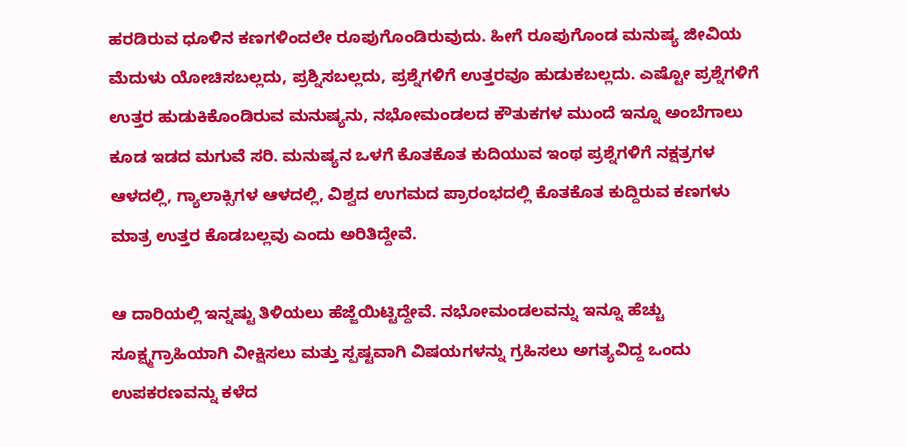ಹರಡಿರುವ ಧೂಳಿನ ಕಣಗಳಿಂದಲೇ ರೂಪುಗೊಂಡಿರುವುದು. ಹೀಗೆ ರೂಪುಗೊಂಡ ಮನುಷ್ಯ ಜೀವಿಯ ಮೆದುಳು ಯೋಚಿಸಬಲ್ಲದು, ಪ್ರಶ್ನಿಸಬಲ್ಲದು, ಪ್ರಶ್ನೆಗಳಿಗೆ ಉತ್ತರವೂ ಹುಡುಕಬಲ್ಲದು. ಎಷ್ಟೋ ಪ್ರಶ್ನೆಗಳಿಗೆ ಉತ್ತರ ಹುಡುಕಿಕೊಂಡಿರುವ ಮನುಷ್ಯನು, ನಭೋಮಂಡಲದ ಕೌತುಕಗಳ ಮುಂದೆ ಇನ್ನೂ ಅಂಬೆಗಾಲು ಕೂಡ ಇಡದ ಮಗುವೆ ಸರಿ. ಮನುಷ್ಯನ ಒಳಗೆ ಕೊತಕೊತ ಕುದಿಯುವ ಇಂಥ ಪ್ರಶ್ನೆಗಳಿಗೆ ನಕ್ಷತ್ರಗಳ ಆಳದಲ್ಲಿ, ಗ್ಯಾಲಾಕ್ಸಿಗಳ ಆಳದಲ್ಲಿ, ವಿಶ್ವದ ಉಗಮದ ಪ್ರಾರಂಭದಲ್ಲಿ ಕೊತಕೊತ ಕುದ್ದಿರುವ ಕಣಗಳು ಮಾತ್ರ ಉತ್ತರ ಕೊಡಬಲ್ಲವು ಎಂದು ಅರಿತಿದ್ದೇವೆ.

ಆ ದಾರಿಯಲ್ಲಿ ಇನ್ನಷ್ಟು ತಿಳಿಯಲು ಹೆಜ್ಜೆಯಿಟ್ಟಿದ್ದೇವೆ. ನಭೋಮಂಡಲವನ್ನು ಇನ್ನೂ ಹೆಚ್ಚು ಸೂಕ್ಷ್ಮಗ್ರಾಹಿಯಾಗಿ ವೀಕ್ಷಿಸಲು ಮತ್ತು ಸ್ಪಷ್ಟವಾಗಿ ವಿಷಯಗಳನ್ನು ಗ್ರಹಿಸಲು ಅಗತ್ಯವಿದ್ದ ಒಂದು ಉಪಕರಣವನ್ನು ಕಳೆದ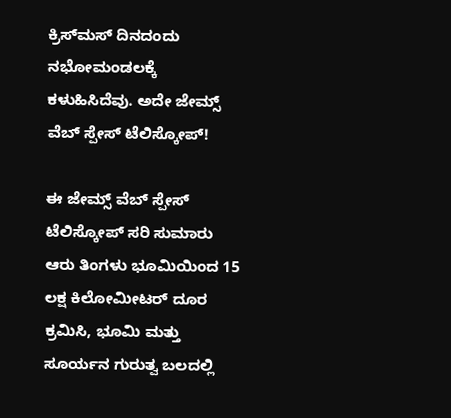ಕ್ರಿಸ್‌ಮಸ್ ದಿನದಂದು ನಭೋಮಂಡಲಕ್ಕೆ ಕಳುಹಿಸಿದೆವು. ಅದೇ ಜೇಮ್ಸ್ ವೆಬ್ ಸ್ಪೇಸ್ ಟೆಲಿಸ್ಕೋಪ್!

ಈ ಜೇಮ್ಸ್ ವೆಬ್ ಸ್ಪೇಸ್ ಟೆಲಿಸ್ಕೋಪ್ ಸರಿ ಸುಮಾರು ಆರು ತಿಂಗಳು ಭೂಮಿಯಿಂದ 15 ಲಕ್ಷ ಕಿಲೋಮೀಟರ್ ದೂರ ಕ್ರಮಿಸಿ, ಭೂಮಿ ಮತ್ತು ಸೂರ್ಯನ ಗುರುತ್ವ ಬಲದಲ್ಲಿ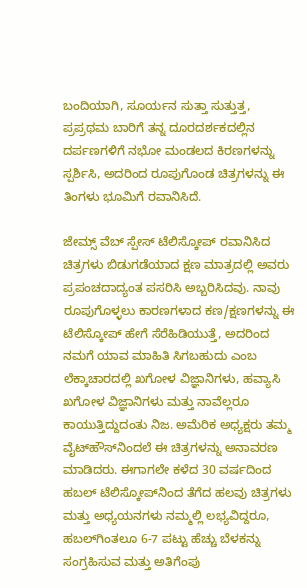ಬಂದಿಯಾಗಿ, ಸೂರ್ಯನ ಸುತ್ತಾ ಸುತ್ತುತ್ತ, ಪ್ರಪ್ರಥಮ ಬಾರಿಗೆ ತನ್ನ ದೂರದರ್ಶಕದಲ್ಲಿನ ದರ್ಪಣಗಳಿಗೆ ನಭೋ ಮಂಡಲದ ಕಿರಣಗಳನ್ನು ಸ್ಪರ್ಶಿಸಿ, ಅದರಿಂದ ರೂಪುಗೊಂಡ ಚಿತ್ರಗಳನ್ನು ಈ ತಿಂಗಳು ಭೂಮಿಗೆ ರವಾನಿಸಿದೆ.

ಜೇಮ್ಸ್ ವೆಬ್ ಸ್ಪೇಸ್ ಟೆಲಿಸ್ಕೋಪ್ ರವಾನಿಸಿದ ಚಿತ್ರಗಳು ಬಿಡುಗಡೆಯಾದ ಕ್ಷಣ ಮಾತ್ರದಲ್ಲಿ ಅವರು ಪ್ರಪಂಚದಾದ್ಯಂತ ಪಸರಿಸಿ ಅಬ್ಬರಿಸಿದವು. ನಾವು ರೂಪುಗೊಳ್ಳಲು ಕಾರಣಗಳಾದ ಕಣ/ಕ್ಷಣಗಳನ್ನು ಈ ಟೆಲಿಸ್ಕೋಪ್ ಹೇಗೆ ಸೆರೆಹಿಡಿಯುತ್ತೆ, ಅದರಿಂದ ನಮಗೆ ಯಾವ ಮಾಹಿತಿ ಸಿಗಬಹುದು ಎಂಬ ಲೆಕ್ಕಾಚಾರದಲ್ಲಿ ಖಗೋಳ ವಿಜ್ಞಾನಿಗಳು, ಹವ್ಯಾಸಿ ಖಗೋಳ ವಿಜ್ಞಾನಿಗಳು ಮತ್ತು ನಾವೆಲ್ಲರೂ ಕಾಯುತ್ತಿದ್ದುದಂತು ನಿಜ. ಅಮೆರಿಕ ಅಧ್ಯಕ್ಷರು ತಮ್ಮ ವೈಟ್‌ಹೌಸ್‌ನಿಂದಲೆ ಈ ಚಿತ್ರಗಳನ್ನು ಅನಾವರಣ ಮಾಡಿದರು. ಈಗಾಗಲೇ ಕಳೆದ 30 ವರ್ಷದಿಂದ ಹಬಲ್ ಟೆಲಿಸ್ಕೋಪ್‌ನಿಂದ ತೆಗೆದ ಹಲವು ಚಿತ್ರಗಳು ಮತ್ತು ಅಧ್ಯಯನಗಳು ನಮ್ಮಲ್ಲಿ ಲಭ್ಯವಿದ್ದರೂ, ಹಬಲ್‌ಗಿಂತಲೂ 6-7 ಪಟ್ಟು ಹೆಚ್ಚು ಬೆಳಕನ್ನು ಸಂಗ್ರಹಿಸುವ ಮತ್ತು ಅತಿಗೆಂಪು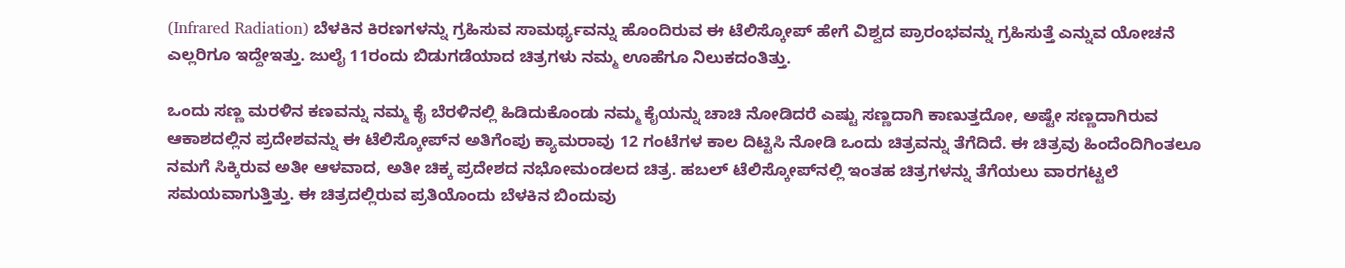(Infrared Radiation) ಬೆಳಕಿನ ಕಿರಣಗಳನ್ನು ಗ್ರಹಿಸುವ ಸಾಮರ್ಥ್ಯವನ್ನು ಹೊಂದಿರುವ ಈ ಟೆಲಿಸ್ಕೋಪ್ ಹೇಗೆ ವಿಶ್ವದ ಪ್ರಾರಂಭವನ್ನು ಗ್ರಹಿಸುತ್ತೆ ಎನ್ನುವ ಯೋಚನೆ ಎಲ್ಲರಿಗೂ ಇದ್ದೇಇತ್ತು. ಜುಲೈ 11ರಂದು ಬಿಡುಗಡೆಯಾದ ಚಿತ್ರಗಳು ನಮ್ಮ ಊಹೆಗೂ ನಿಲುಕದಂತಿತ್ತು.

ಒಂದು ಸಣ್ಣ ಮರಳಿನ ಕಣವನ್ನು ನಮ್ಮ ಕೈ ಬೆರಳಿನಲ್ಲಿ ಹಿಡಿದುಕೊಂಡು ನಮ್ಮ ಕೈಯನ್ನು ಚಾಚಿ ನೋಡಿದರೆ ಎಷ್ಟು ಸಣ್ಣದಾಗಿ ಕಾಣುತ್ತದೋ, ಅಷ್ಟೇ ಸಣ್ಣದಾಗಿರುವ ಆಕಾಶದಲ್ಲಿನ ಪ್ರದೇಶವನ್ನು ಈ ಟೆಲಿಸ್ಕೋಪ್‌ನ ಅತಿಗೆಂಪು ಕ್ಯಾಮರಾವು 12 ಗಂಟೆಗಳ ಕಾಲ ದಿಟ್ಟಿಸಿ ನೋಡಿ ಒಂದು ಚಿತ್ರವನ್ನು ತೆಗೆದಿದೆ. ಈ ಚಿತ್ರವು ಹಿಂದೆಂದಿಗಿಂತಲೂ ನಮಗೆ ಸಿಕ್ಕಿರುವ ಅತೀ ಆಳವಾದ, ಅತೀ ಚಿಕ್ಕ ಪ್ರದೇಶದ ನಭೋಮಂಡಲದ ಚಿತ್ರ. ಹಬಲ್ ಟೆಲಿಸ್ಕೋಪ್‌ನಲ್ಲಿ ಇಂತಹ ಚಿತ್ರಗಳನ್ನು ತೆಗೆಯಲು ವಾರಗಟ್ಟಲೆ ಸಮಯವಾಗುತ್ತಿತ್ತು. ಈ ಚಿತ್ರದಲ್ಲಿರುವ ಪ್ರತಿಯೊಂದು ಬೆಳಕಿನ ಬಿಂದುವು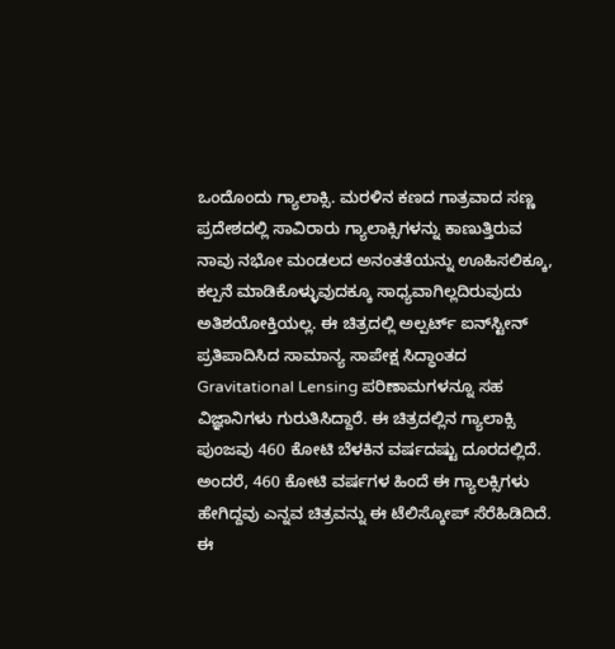ಒಂದೊಂದು ಗ್ಯಾಲಾಕ್ಸಿ. ಮರಳಿನ ಕಣದ ಗಾತ್ರವಾದ ಸಣ್ಣ ಪ್ರದೇಶದಲ್ಲಿ ಸಾವಿರಾರು ಗ್ಯಾಲಾಕ್ಸಿಗಳನ್ನು ಕಾಣುತ್ತಿರುವ ನಾವು ನಭೋ ಮಂಡಲದ ಅನಂತತೆಯನ್ನು ಊಹಿಸಲಿಕ್ಕೂ, ಕಲ್ಪನೆ ಮಾಡಿಕೊಳ್ಳುವುದಕ್ಕೂ ಸಾಧ್ಯವಾಗಿಲ್ಲದಿರುವುದು ಅತಿಶಯೋಕ್ತಿಯಲ್ಲ. ಈ ಚಿತ್ರದಲ್ಲಿ ಅಲ್ಪರ್ಟ್ ಐನ್‌ಸ್ಟೀನ್ ಪ್ರತಿಪಾದಿಸಿದ ಸಾಮಾನ್ಯ ಸಾಪೇಕ್ಷ ಸಿದ್ಧಾಂತದ Gravitational Lensing ಪರಿಣಾಮಗಳನ್ನೂ ಸಹ ವಿಜ್ಞಾನಿಗಳು ಗುರುತಿಸಿದ್ದಾರೆ. ಈ ಚಿತ್ರದಲ್ಲಿನ ಗ್ಯಾಲಾಕ್ಸಿ ಪುಂಜವು 460 ಕೋಟಿ ಬೆಳಕಿನ ವರ್ಷದಷ್ಟು ದೂರದಲ್ಲಿದೆ. ಅಂದರೆ, 460 ಕೋಟಿ ವರ್ಷಗಳ ಹಿಂದೆ ಈ ಗ್ಯಾಲಕ್ಸಿಗಳು ಹೇಗಿದ್ದವು ಎನ್ನವ ಚಿತ್ರವನ್ನು ಈ ಟೆಲಿಸ್ಕೋಪ್ ಸೆರೆಹಿಡಿದಿದೆ. ಈ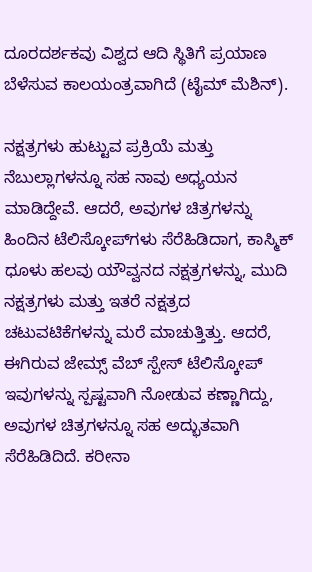ದೂರದರ್ಶಕವು ವಿಶ್ವದ ಆದಿ ಸ್ಥಿತಿಗೆ ಪ್ರಯಾಣ ಬೆಳೆಸುವ ಕಾಲಯಂತ್ರವಾಗಿದೆ (ಟೈಮ್ ಮೆಶಿನ್).

ನಕ್ಷತ್ರಗಳು ಹುಟ್ಟುವ ಪ್ರಕ್ರಿಯೆ ಮತ್ತು ನೆಬುಲ್ಲಾಗಳನ್ನೂ ಸಹ ನಾವು ಅಧ್ಯಯನ ಮಾಡಿದ್ದೇವೆ. ಆದರೆ, ಅವುಗಳ ಚಿತ್ರಗಳನ್ನು ಹಿಂದಿನ ಟೆಲಿಸ್ಕೋಪ್‌ಗಳು ಸೆರೆಹಿಡಿದಾಗ, ಕಾಸ್ಮಿಕ್ ಧೂಳು ಹಲವು ಯೌವ್ವನದ ನಕ್ಷತ್ರಗಳನ್ನು, ಮುದಿ ನಕ್ಷತ್ರಗಳು ಮತ್ತು ಇತರೆ ನಕ್ಷತ್ರದ ಚಟುವಟಿಕೆಗಳನ್ನು ಮರೆ ಮಾಚುತ್ತಿತ್ತು. ಆದರೆ, ಈಗಿರುವ ಜೇಮ್ಸ್ ವೆಬ್ ಸ್ಪೇಸ್ ಟೆಲಿಸ್ಕೋಪ್ ಇವುಗಳನ್ನು ಸ್ಪಷ್ಟವಾಗಿ ನೋಡುವ ಕಣ್ಣಾಗಿದ್ದು, ಅವುಗಳ ಚಿತ್ರಗಳನ್ನೂ ಸಹ ಅದ್ಭುತವಾಗಿ ಸೆರೆಹಿಡಿದಿದೆ. ಕರೀನಾ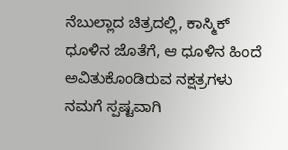ನೆಬುಲ್ಲಾದ ಚಿತ್ರದಲ್ಲಿ, ಕಾಸ್ಮಿಕ್ ಧೂಳಿನ ಜೊತೆಗೆ, ಆ ಧೂಳಿನ ಹಿಂದೆ ಅವಿತುಕೊಂಡಿರುವ ನಕ್ಷತ್ರಗಳು ನಮಗೆ ಸ್ಪಷ್ಟವಾಗಿ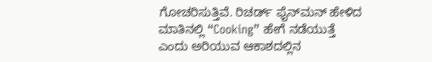ಗೋಚರಿಸುತ್ತಿವೆ. ರಿಚರ್ಡ್ ಫೈನ್‌ಮನ್ ಹೇಳಿದ ಮಾತಿನಲ್ಲಿ “Cooking” ಹೇಗೆ ನಡೆಯುತ್ತೆ ಎಂದು ಅರಿಯುವ ಆಕಾಶದಲ್ಲಿನ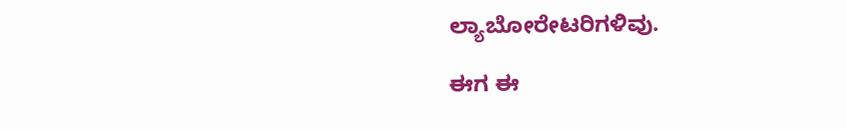ಲ್ಯಾಬೋರೇಟರಿಗಳಿವು.

ಈಗ ಈ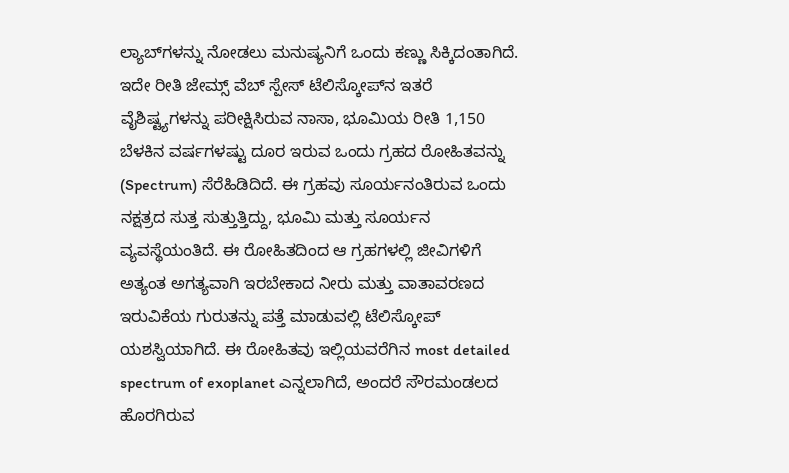ಲ್ಯಾಬ್‌ಗಳನ್ನು ನೋಡಲು ಮನುಷ್ಯನಿಗೆ ಒಂದು ಕಣ್ಣು ಸಿಕ್ಕಿದಂತಾಗಿದೆ. ಇದೇ ರೀತಿ ಜೇಮ್ಸ್ ವೆಬ್ ಸ್ಪೇಸ್ ಟೆಲಿಸ್ಕೋಪ್‌ನ ಇತರೆ ವೈಶಿಷ್ಟ್ಯಗಳನ್ನು ಪರೀಕ್ಷಿಸಿರುವ ನಾಸಾ, ಭೂಮಿಯ ರೀತಿ 1,150 ಬೆಳಕಿನ ವರ್ಷಗಳಷ್ಟು ದೂರ ಇರುವ ಒಂದು ಗ್ರಹದ ರೋಹಿತವನ್ನು (Spectrum) ಸೆರೆಹಿಡಿದಿದೆ. ಈ ಗ್ರಹವು ಸೂರ್ಯನಂತಿರುವ ಒಂದು ನಕ್ಷತ್ರದ ಸುತ್ತ ಸುತ್ತುತ್ತಿದ್ದು, ಭೂಮಿ ಮತ್ತು ಸೂರ್ಯನ ವ್ಯವಸ್ಥೆಯಂತಿದೆ. ಈ ರೋಹಿತದಿಂದ ಆ ಗ್ರಹಗಳಲ್ಲಿ ಜೀವಿಗಳಿಗೆ ಅತ್ಯಂತ ಅಗತ್ಯವಾಗಿ ಇರಬೇಕಾದ ನೀರು ಮತ್ತು ವಾತಾವರಣದ ಇರುವಿಕೆಯ ಗುರುತನ್ನು ಪತ್ತೆ ಮಾಡುವಲ್ಲಿ ಟೆಲಿಸ್ಕೋಪ್ ಯಶಸ್ವಿಯಾಗಿದೆ. ಈ ರೋಹಿತವು ಇಲ್ಲಿಯವರೆಗಿನ most detailed spectrum of exoplanet ಎನ್ನಲಾಗಿದೆ, ಅಂದರೆ ಸೌರಮಂಡಲದ ಹೊರಗಿರುವ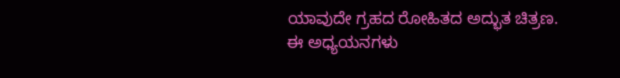ಯಾವುದೇ ಗ್ರಹದ ರೋಹಿತದ ಅದ್ಭುತ ಚಿತ್ರಣ. ಈ ಅಧ್ಯಯನಗಳು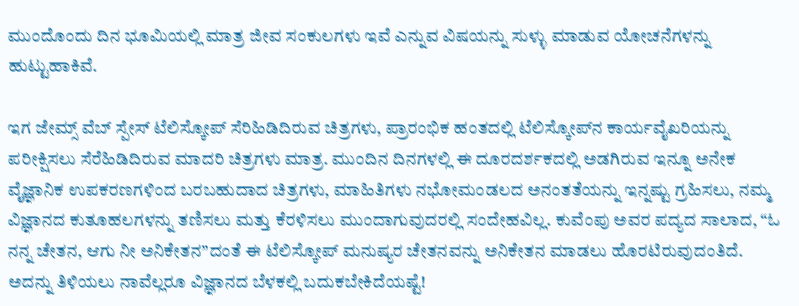ಮುಂದೊಂದು ದಿನ ಭೂಮಿಯಲ್ಲಿ ಮಾತ್ರ ಜೀವ ಸಂಕುಲಗಳು ಇವೆ ಎನ್ನುವ ವಿಷಯನ್ನು ಸುಳ್ಳು ಮಾಡುವ ಯೋಚನೆಗಳನ್ನು ಹುಟ್ಟುಹಾಕಿವೆ.

ಇಗ ಜೇಮ್ಸ್ ವೆಬ್ ಸ್ಪೇಸ್ ಟೆಲಿಸ್ಕೋಪ್ ಸೆರಿಹಿಡಿದಿರುವ ಚಿತ್ರಗಳು, ಪ್ರಾರಂಭಿಕ ಹಂತದಲ್ಲಿ ಟೆಲಿಸ್ಕೋಪ್‌ನ ಕಾರ್ಯವೈಖರಿಯನ್ನು ಪರೀಕ್ಷಿಸಲು ಸೆರೆಹಿಡಿದಿರುವ ಮಾದರಿ ಚಿತ್ರಗಳು ಮಾತ್ರ. ಮುಂದಿನ ದಿನಗಳಲ್ಲಿ ಈ ದೂರದರ್ಶಕದಲ್ಲಿ ಅಡಗಿರುವ ಇನ್ನೂ ಅನೇಕ ವೈಜ್ಞಾನಿಕ ಉಪಕರಣಗಳಿಂದ ಬರಬಹುದಾದ ಚಿತ್ರಗಳು, ಮಾಹಿತಿಗಳು ನಭೋಮಂಡಲದ ಅನಂತತೆಯನ್ನು ಇನ್ನಷ್ಟು ಗ್ರಹಿಸಲು, ನಮ್ಮ ವಿಜ್ಞಾನದ ಕುತೂಹಲಗಳನ್ನು ತಣಿಸಲು ಮತ್ತು ಕೆರಳಿಸಲು ಮುಂದಾಗುವುದರಲ್ಲಿ ಸಂದೇಹವಿಲ್ಲ. ಕುವೆಂಪು ಅವರ ಪದ್ಯದ ಸಾಲಾದ, “ಓ ನನ್ನ ಚೇತನ, ಆಗು ನೀ ಅನಿಕೇತನ”ದಂತೆ ಈ ಟೆಲಿಸ್ಕೋಪ್ ಮನುಷ್ಯರ ಚೇತನವನ್ನು ಅನಿಕೇತನ ಮಾಡಲು ಹೊರಟಿರುವುದಂತಿದೆ. ಅದನ್ನು ತಿಳಿಯಲು ನಾವೆಲ್ಲರೂ ವಿಜ್ಞಾನದ ಬೆಳಕಲ್ಲಿ ಬದುಕಬೇಕಿದೆಯಷ್ಟೆ!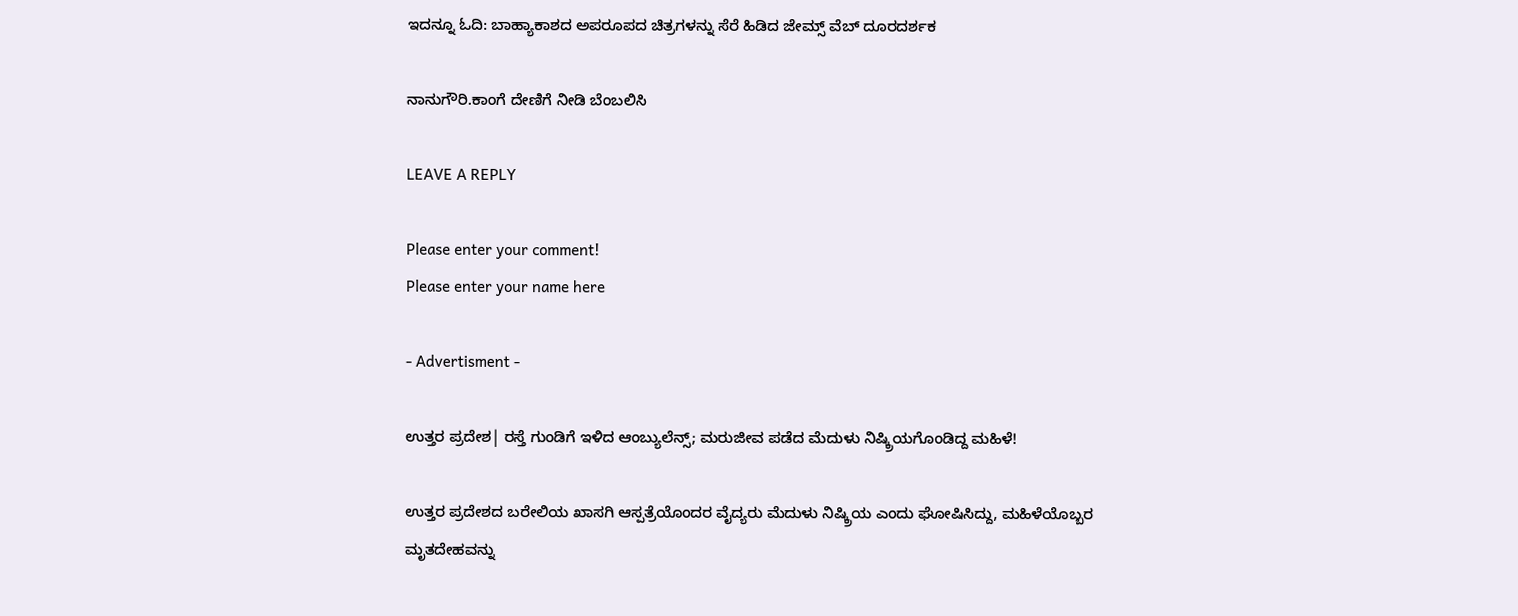ಇದನ್ನೂ ಓದಿ: ಬಾಹ್ಯಾಕಾಶದ ಅಪರೂಪದ ಚಿತ್ರಗಳನ್ನು ಸೆರೆ ಹಿಡಿದ ಜೇಮ್ಸ್‌ ವೆಬ್‌‌ ದೂರದರ್ಶಕ

ನಾನುಗೌರಿ.ಕಾಂಗೆ ದೇಣಿಗೆ ನೀಡಿ ಬೆಂಬಲಿಸಿ

LEAVE A REPLY

Please enter your comment!
Please enter your name here

- Advertisment -

ಉತ್ತರ ಪ್ರದೇಶ| ರಸ್ತೆ ಗುಂಡಿಗೆ ಇಳಿದ ಆಂಬ್ಯುಲೆನ್ಸ್; ಮರುಜೀವ ಪಡೆದ ಮೆದುಳು ನಿಷ್ಕ್ರಿಯಗೊಂಡಿದ್ದ ಮಹಿಳೆ!

ಉತ್ತರ ಪ್ರದೇಶದ ಬರೇಲಿಯ ಖಾಸಗಿ ಆಸ್ಪತ್ರೆಯೊಂದರ ವೈದ್ಯರು ಮೆದುಳು ನಿಷ್ಕ್ರಿಯ ಎಂದು ಘೋಷಿಸಿದ್ದು, ಮಹಿಳೆಯೊಬ್ಬರ ಮೃತದೇಹವನ್ನು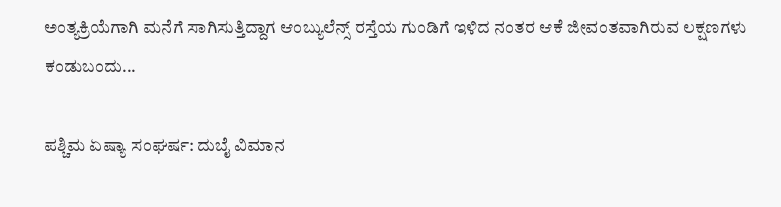ಅಂತ್ಯಕ್ರಿಯೆಗಾಗಿ ಮನೆಗೆ ಸಾಗಿಸುತ್ತಿದ್ದಾಗ ಆಂಬ್ಯುಲೆನ್ಸ್ ರಸ್ತೆಯ ಗುಂಡಿಗೆ ಇಳಿದ ನಂತರ ಆಕೆ ಜೀವಂತವಾಗಿರುವ ಲಕ್ಷಣಗಳು ಕಂಡುಬಂದು...

ಪಶ್ಚಿಮ ಏಷ್ಯಾ ಸಂಘರ್ಷ: ದುಬೈ ವಿಮಾನ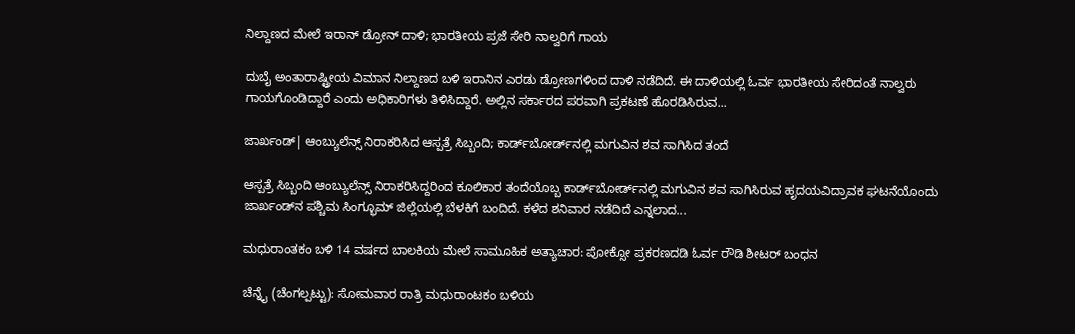ನಿಲ್ದಾಣದ ಮೇಲೆ ಇರಾನ್ ಡ್ರೋನ್ ದಾಳಿ; ಭಾರತೀಯ ಪ್ರಜೆ ಸೇರಿ ನಾಲ್ವರಿಗೆ ಗಾಯ

ದುಬೈ ಅಂತಾರಾಷ್ಟ್ರೀಯ ವಿಮಾನ ನಿಲ್ದಾಣದ ಬಳಿ ಇರಾನಿನ ಎರಡು ಡ್ರೋಣಗಳಿಂದ ದಾಳಿ ನಡೆದಿದೆ. ಈ ದಾಳಿಯಲ್ಲಿ ಓರ್ವ ಭಾರತೀಯ ಸೇರಿದಂತೆ ನಾಲ್ವರು ಗಾಯಗೊಂಡಿದ್ದಾರೆ ಎಂದು ಅಧಿಕಾರಿಗಳು ತಿಳಿಸಿದ್ದಾರೆ. ಅಲ್ಲಿನ ಸರ್ಕಾರದ ಪರವಾಗಿ ಪ್ರಕಟಣೆ ಹೊರಡಿಸಿರುವ...

ಜಾರ್ಖಂಡ್| ಆಂಬ್ಯುಲೆನ್ಸ್ ನಿರಾಕರಿಸಿದ ಆಸ್ಪತ್ರೆ ಸಿಬ್ಬಂದಿ; ಕಾರ್ಡ್‌ಬೋರ್ಡ್‌ನಲ್ಲಿ ಮಗುವಿನ ಶವ ಸಾಗಿಸಿದ ತಂದೆ

ಆಸ್ಪತ್ರೆ ಸಿಬ್ಬಂದಿ ಆಂಬ್ಯುಲೆನ್ಸ್ ನಿರಾಕರಿಸಿದ್ದರಿಂದ ಕೂಲಿಕಾರ ತಂದೆಯೊಬ್ಬ ಕಾರ್ಡ್‌ಬೋರ್ಡ್‌ನಲ್ಲಿ ಮಗುವಿನ ಶವ ಸಾಗಿಸಿರುವ ಹೃದಯವಿದ್ರಾವಕ ಘಟನೆಯೊಂದು ಜಾರ್ಖಂಡ್‌ನ ಪಶ್ಚಿಮ ಸಿಂಗ್ಭೂಮ್ ಜಿಲ್ಲೆಯಲ್ಲಿ ಬೆಳಕಿಗೆ ಬಂದಿದೆ. ಕಳೆದ ಶನಿವಾರ ನಡೆದಿದೆ ಎನ್ನಲಾದ...

ಮಧುರಾಂತಕಂ ಬಳಿ 14 ವರ್ಷದ ಬಾಲಕಿಯ ಮೇಲೆ ಸಾಮೂಹಿಕ ಅತ್ಯಾಚಾರ: ಪೋಕ್ಸೋ ಪ್ರಕರಣದಡಿ ಓರ್ವ ರೌಡಿ ಶೀಟರ್ ಬಂಧನ

ಚೆನ್ನೈ (ಚೆಂಗಲ್ಪಟ್ಟು): ಸೋಮವಾರ ರಾತ್ರಿ ಮಧುರಾಂಟಕಂ ಬಳಿಯ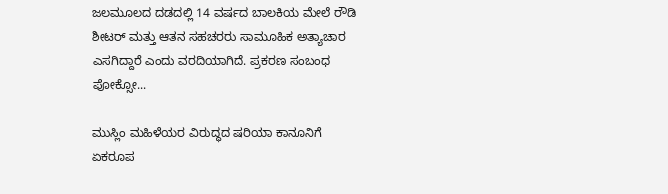ಜಲಮೂಲದ ದಡದಲ್ಲಿ 14 ವರ್ಷದ ಬಾಲಕಿಯ ಮೇಲೆ ರೌಡಿ ಶೀಟರ್ ಮತ್ತು ಆತನ ಸಹಚರರು ಸಾಮೂಹಿಕ ಅತ್ಯಾಚಾರ ಎಸಗಿದ್ದಾರೆ ಎಂದು ವರದಿಯಾಗಿದೆ. ಪ್ರಕರಣ ಸಂಬಂಧ ಪೋಕ್ಸೋ...

ಮುಸ್ಲಿಂ ಮಹಿಳೆಯರ ವಿರುದ್ಧದ ಷರಿಯಾ ಕಾನೂನಿಗೆ ಏಕರೂಪ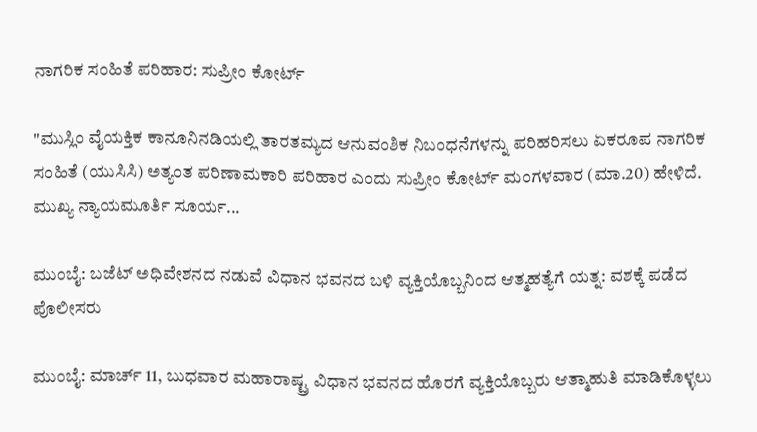ನಾಗರಿಕ ಸಂಹಿತೆ ಪರಿಹಾರ: ಸುಪ್ರೀಂ ಕೋರ್ಟ್

"ಮುಸ್ಲಿಂ ವೈಯಕ್ತಿಕ ಕಾನೂನಿನಡಿಯಲ್ಲಿ ತಾರತಮ್ಯದ ಆನುವಂಶಿಕ ನಿಬಂಧನೆಗಳನ್ನು ಪರಿಹರಿಸಲು ಏಕರೂಪ ನಾಗರಿಕ ಸಂಹಿತೆ (ಯುಸಿಸಿ) ಅತ್ಯಂತ ಪರಿಣಾಮಕಾರಿ ಪರಿಹಾರ ಎಂದು ಸುಪ್ರೀಂ ಕೋರ್ಟ್ ಮಂಗಳವಾರ (ಮಾ.20) ಹೇಳಿದೆ. ಮುಖ್ಯ ನ್ಯಾಯಮೂರ್ತಿ ಸೂರ್ಯ...

ಮುಂಬೈ: ಬಜೆಟ್ ಅಧಿವೇಶನದ ನಡುವೆ ವಿಧಾನ ಭವನದ ಬಳಿ ವ್ಯಕ್ತಿಯೊಬ್ಬನಿಂದ ಆತ್ಮಹತ್ಯೆಗೆ ಯತ್ನ: ವಶಕ್ಕೆ ಪಡೆದ ಪೊಲೀಸರು

ಮುಂಬೈ: ಮಾರ್ಚ್ 11, ಬುಧವಾರ ಮಹಾರಾಷ್ಟ್ರ ವಿಧಾನ ಭವನದ ಹೊರಗೆ ವ್ಯಕ್ತಿಯೊಬ್ಬರು ಆತ್ಮಾಹುತಿ ಮಾಡಿಕೊಳ್ಳಲು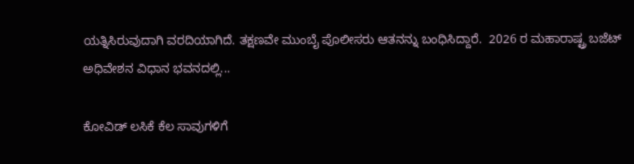ಯತ್ನಿಸಿರುವುದಾಗಿ ವರದಿಯಾಗಿದೆ. ತಕ್ಷಣವೇ ಮುಂಬೈ ಪೊಲೀಸರು ಆತನನ್ನು ಬಂಧಿಸಿದ್ದಾರೆ.  2026 ರ ಮಹಾರಾಷ್ಟ್ರ ಬಜೆಟ್ ಅಧಿವೇಶನ ವಿಧಾನ ಭವನದಲ್ಲಿ...

ಕೋವಿಡ್ ಲಸಿಕೆ ಕೆಲ ಸಾವುಗಳಿಗೆ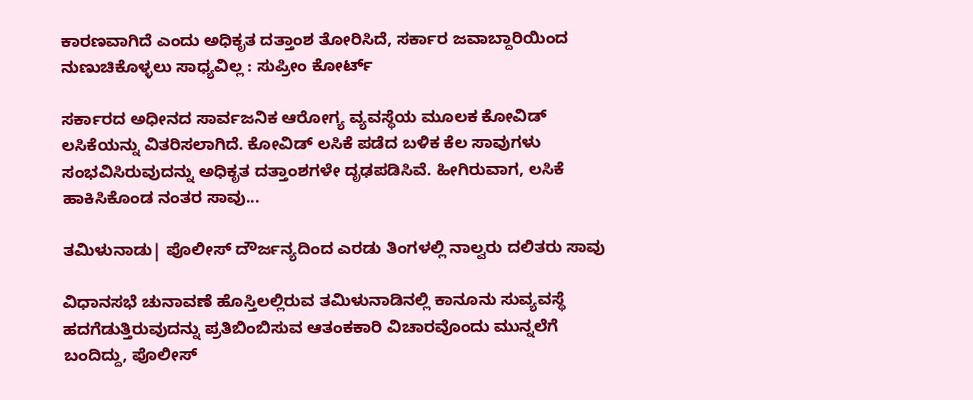ಕಾರಣವಾಗಿದೆ ಎಂದು ಅಧಿಕೃತ ದತ್ತಾಂಶ ತೋರಿಸಿದೆ, ಸರ್ಕಾರ ಜವಾಬ್ದಾರಿಯಿಂದ ನುಣುಚಿಕೊಳ್ಳಲು ಸಾಧ್ಯವಿಲ್ಲ : ಸುಪ್ರೀಂ ಕೋರ್ಟ್

ಸರ್ಕಾರದ ಅಧೀನದ ಸಾರ್ವಜನಿಕ ಆರೋಗ್ಯ ವ್ಯವಸ್ಥೆಯ ಮೂಲಕ ಕೋವಿಡ್ ಲಸಿಕೆಯನ್ನು ವಿತರಿಸಲಾಗಿದೆ. ಕೋವಿಡ್ ಲಸಿಕೆ ಪಡೆದ ಬಳಿಕ ಕೆಲ ಸಾವುಗಳು ಸಂಭವಿಸಿರುವುದನ್ನು ಅಧಿಕೃತ ದತ್ತಾಂಶಗಳೇ ದೃಢಪಡಿಸಿವೆ. ಹೀಗಿರುವಾಗ, ಲಸಿಕೆ ಹಾಕಿಸಿಕೊಂಡ ನಂತರ ಸಾವು...

ತಮಿಳುನಾಡು| ಪೊಲೀಸ್ ದೌರ್ಜನ್ಯದಿಂದ ಎರಡು ತಿಂಗಳಲ್ಲಿ ನಾಲ್ವರು ದಲಿತರು ಸಾವು

ವಿಧಾನಸಭೆ ಚುನಾವಣೆ ಹೊಸ್ತಿಲಲ್ಲಿರುವ ತಮಿಳುನಾಡಿನಲ್ಲಿ ಕಾನೂನು ಸುವ್ಯವಸ್ಥೆ ಹದಗೆಡುತ್ತಿರುವುದನ್ನು ಪ್ರತಿಬಿಂಬಿಸುವ ಆತಂಕಕಾರಿ ವಿಚಾರವೊಂದು ಮುನ್ನಲೆಗೆ ಬಂದಿದ್ದು, ಪೊಲೀಸ್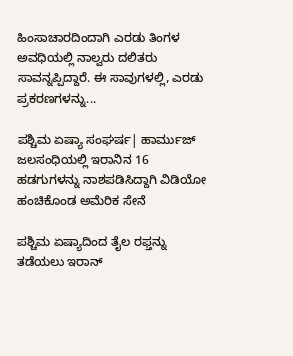ಹಿಂಸಾಚಾರದಿಂದಾಗಿ ಎರಡು ತಿಂಗಳ ಅವಧಿಯಲ್ಲಿ ನಾಲ್ವರು ದಲಿತರು ಸಾವನ್ನಪ್ಪಿದ್ದಾರೆ. ಈ ಸಾವುಗಳಲ್ಲಿ, ಎರಡು ಪ್ರಕರಣಗಳನ್ನು...

ಪಶ್ಚಿಮ ಏಷ್ಯಾ ಸಂಘರ್ಷ| ಹಾರ್ಮುಜ್ ಜಲಸಂಧಿಯಲ್ಲಿ ಇರಾನಿನ 16 ಹಡಗುಗಳನ್ನು ನಾಶಪಡಿಸಿದ್ದಾಗಿ ವಿಡಿಯೋ ಹಂಚಿಕೊಂಡ ಅಮೆರಿಕ ಸೇನೆ

ಪಶ್ಚಿಮ ಏಷ್ಯಾದಿಂದ ತೈಲ ರಫ್ತನ್ನು ತಡೆಯಲು ಇರಾನ್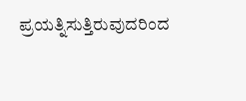ಪ್ರಯತ್ನಿಸುತ್ತಿರುವುದರಿಂದ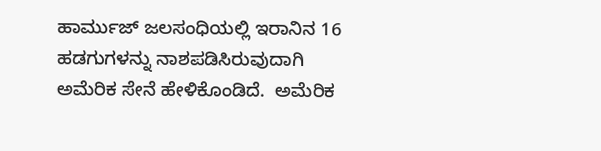ಹಾರ್ಮುಜ್ ಜಲಸಂಧಿಯಲ್ಲಿ ಇರಾನಿನ 16 ಹಡಗುಗಳನ್ನು ನಾಶಪಡಿಸಿರುವುದಾಗಿ ಅಮೆರಿಕ ಸೇನೆ ಹೇಳಿಕೊಂಡಿದೆ.  ಅಮೆರಿಕ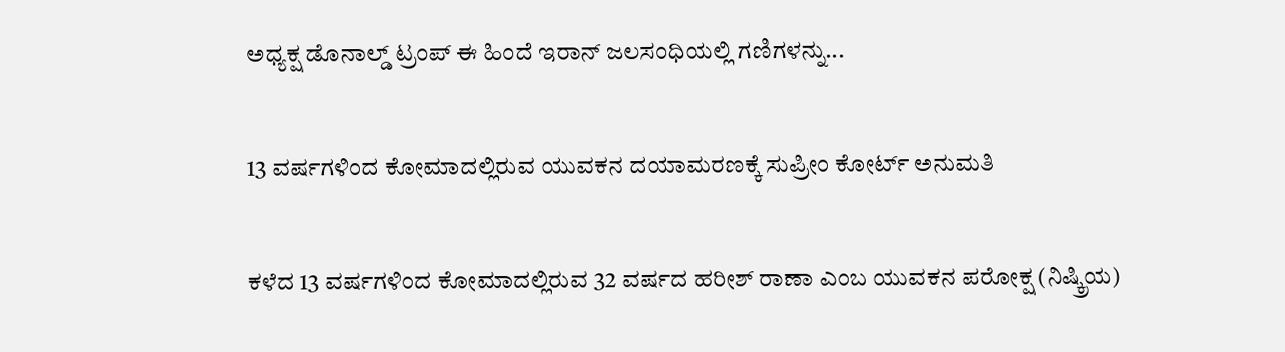ಅಧ್ಯಕ್ಷ ಡೊನಾಲ್ಡ್ ಟ್ರಂಪ್ ಈ ಹಿಂದೆ ಇರಾನ್ ಜಲಸಂಧಿಯಲ್ಲಿ ಗಣಿಗಳನ್ನು...

13 ವರ್ಷಗಳಿಂದ ಕೋಮಾದಲ್ಲಿರುವ ಯುವಕನ ದಯಾಮರಣಕ್ಕೆ ಸುಪ್ರೀಂ ಕೋರ್ಟ್ ಅನುಮತಿ

ಕಳೆದ 13 ವರ್ಷಗಳಿಂದ ಕೋಮಾದಲ್ಲಿರುವ 32 ವರ್ಷದ ಹರೀಶ್ ರಾಣಾ ಎಂಬ ಯುವಕನ ಪರೋಕ್ಷ (ನಿಷ್ಕ್ರಿಯ)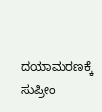ದಯಾಮರಣಕ್ಕೆ ಸುಪ್ರೀಂ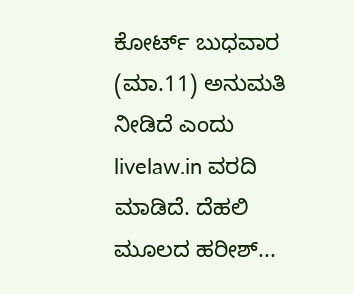ಕೋರ್ಟ್ ಬುಧವಾರ (ಮಾ.11) ಅನುಮತಿ ನೀಡಿದೆ ಎಂದು livelaw.in ವರದಿ ಮಾಡಿದೆ. ದೆಹಲಿ ಮೂಲದ ಹರೀಶ್...